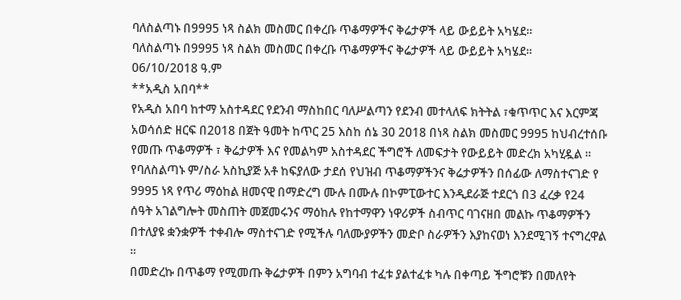ባለስልጣኑ በ9995 ነጻ ስልክ መስመር በቀረቡ ጥቆማዎችና ቅሬታዎች ላይ ውይይት አካሄደ።
ባለስልጣኑ በ9995 ነጻ ስልክ መስመር በቀረቡ ጥቆማዎችና ቅሬታዎች ላይ ውይይት አካሄደ።
06/10/2018 ዓ.ም
**አዲስ አበባ**
የአዲስ አበባ ከተማ አስተዳደር የደንብ ማስከበር ባለሥልጣን የደንብ መተላለፍ ክትትል ፣ቁጥጥር እና እርምጃ አወሳሰድ ዘርፍ በ2018 በጀት ዓመት ከጥር 25 እስከ ሰኔ 30 2018 በነጻ ስልክ መስመር 9995 ከህብረተሰቡ የመጡ ጥቆማዎች ፣ ቅሬታዎች እና የመልካም አስተዳደር ችግሮች ለመፍታት የውይይት መድረክ አካሂዷል ።
የባለስልጣኑ ም/ስራ አስኪያጅ አቶ ከፍያለው ታደሰ የህዝብ ጥቆማዎችንና ቅሬታዎችን በሰፊው ለማስተናገድ የ 9995 ነጻ የጥሪ ማዕከል ዘመናዊ በማድረግ ሙሉ በሙሉ በኮምፒውተር እንዲደራጅ ተደርጎ በ3 ፈረቃ የ24 ሰዓት አገልግሎት መስጠት መጀመሩንና ማዕከሉ የከተማዋን ነዋሪዎች ስብጥር ባገናዘበ መልኩ ጥቆማዎችን በተለያዩ ቋንቋዎች ተቀብሎ ማስተናገድ የሚችሉ ባለሙያዎችን መድቦ ስራዎችን እያከናወነ እንደሚገኝ ተናግረዋል ።
በመድረኩ በጥቆማ የሚመጡ ቅሬታዎች በምን አግባብ ተፈቱ ያልተፈቱ ካሉ በቀጣይ ችግሮቹን በመለየት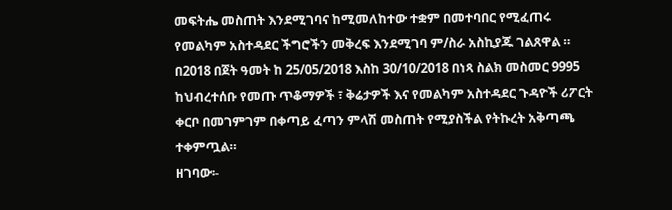መፍትሔ መስጠት እንደሚገባና ከሚመለከተው ተቋም በመተባበር የሚፈጠሩ የመልካም አስተዳደር ችግሮችን መቅረፍ እንደሚገባ ም/ስራ አስኪያጁ ገልጸዋል ።
በ2018 በጀት ዓመት ከ 25/05/2018 እስከ 30/10/2018 በነጻ ስልክ መስመር 9995 ከህብረተሰቡ የመጡ ጥቆማዎች ፣ ቅሬታዎች እና የመልካም አስተዳደር ጉዳዮች ሪፖርት ቀርቦ በመገምገም በቀጣይ ፈጣን ምላሽ መስጠት የሚያስችል የትኩረት አቅጣጫ ተቀምጧል።
ዘገባው፡-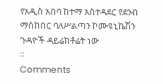የአዲስ አበባ ከተማ አስተዳደር የደንብ ማስከበር ባለሥልጣን ኮሙዩኒኬሽን ጉዳዮች ዳይሬክቶሬት ነው
።
Comments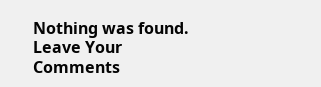Nothing was found.
Leave Your Comments